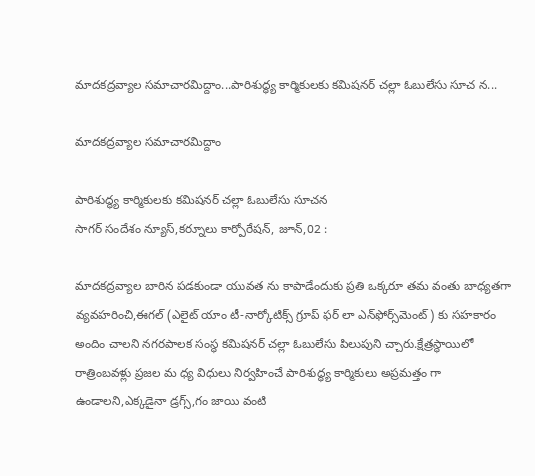మాదకద్రవ్యాల సమాచారమిద్దాం...పారిశుద్ధ్య కార్మికులకు కమిషనర్ చల్లా ఓబులేసు సూచ న...

మాదకద్రవ్యాల సమాచారమిద్దాం

పారిశుద్ధ్య కార్మికులకు కమిషనర్ చల్లా ఓబులేసు సూచన
సాగర్ సందేశం న్యూస్,కర్నూలు కార్పోరేషన్, జూన్,02 :

మాదకద్రవ్యాల బారిన పడకుండా యువత ను కాపాడేందుకు ప్రతి ఒక్కరూ తమ వంతు బాధ్యతగా వ్యవహరించి,ఈగల్‌ (ఎలైట్‌ యాం టీ-నార్కోటిక్స్‌ గ్రూప్‌ ఫర్‌ లా ఎన్‌ఫోర్స్‌మెంట్‌) కు సహకారం అందిం చాలని నగరపాలక సంస్థ కమిషనర్ చల్లా ఓబులేసు పిలుపుని చ్చారు.క్షేత్రస్థాయిలో రాత్రింబవళ్లు ప్రజల మ ధ్య విధులు నిర్వహించే పారిశుద్ధ్య కార్మికులు అప్రమత్తం గా ఉండాలని,ఎక్కడైనా డ్రగ్స్‌,గం జాయి వంటి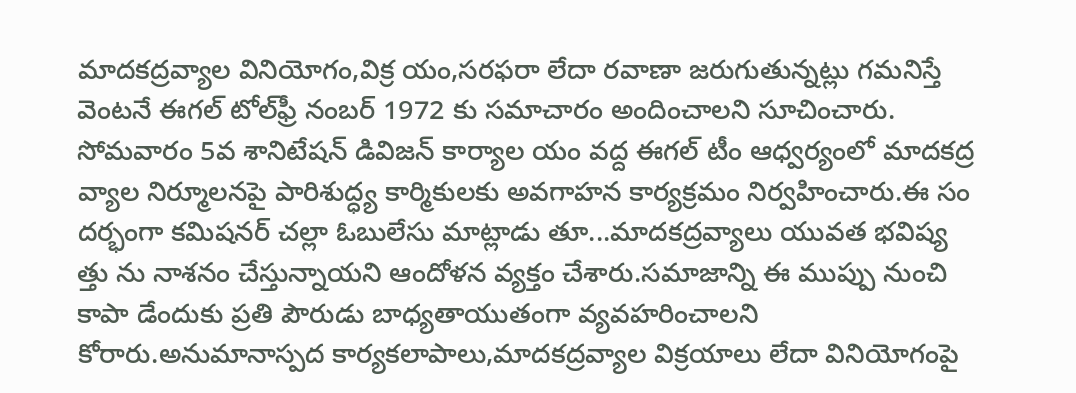మాదకద్రవ్యాల వినియోగం,విక్ర యం,సరఫరా లేదా రవాణా జరుగుతున్నట్లు గమనిస్తే వెంటనే ఈగల్ టోల్‌ఫ్రీ నంబర్‌ 1972 కు సమాచారం అందించాలని సూచించారు. సోమవారం 5వ శానిటేషన్ డివిజన్ కార్యాల యం వద్ద ఈగల్ టీం ఆధ్వర్యంలో మాదకద్ర వ్యాల నిర్మూలనపై పారిశుద్ధ్య కార్మికులకు అవగాహన కార్యక్రమం నిర్వహించారు.ఈ సం దర్భంగా కమిషనర్ చల్లా ఓబులేసు మాట్లాడు తూ...మాదకద్రవ్యాలు యువత భవిష్య త్తు ను నాశనం చేస్తున్నాయని ఆందోళన వ్యక్తం చేశారు.సమాజాన్ని ఈ ముప్పు నుంచి కాపా డేందుకు ప్రతి పౌరుడు బాధ్యతాయుతంగా వ్యవహరించాలని కోరారు.అనుమానాస్పద కార్యకలాపాలు,మాదకద్రవ్యాల విక్రయాలు లేదా వినియోగంపై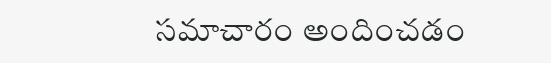సమాచారం అందించడం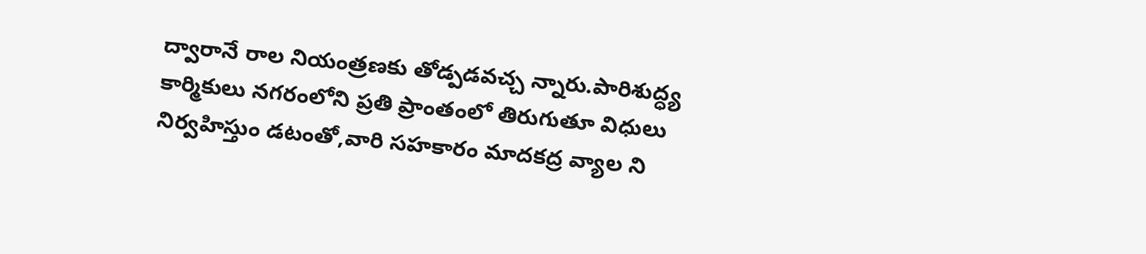ద్వారానే రాల నియంత్రణకు తోడ్పడవచ్చ న్నారు.పారిశుద్ధ్య కార్మికులు నగరంలోని ప్రతి ప్రాంతంలో తిరుగుతూ విధులు నిర్వహిస్తుం డటంతో,వారి సహకారం మాదకద్ర వ్యాల ని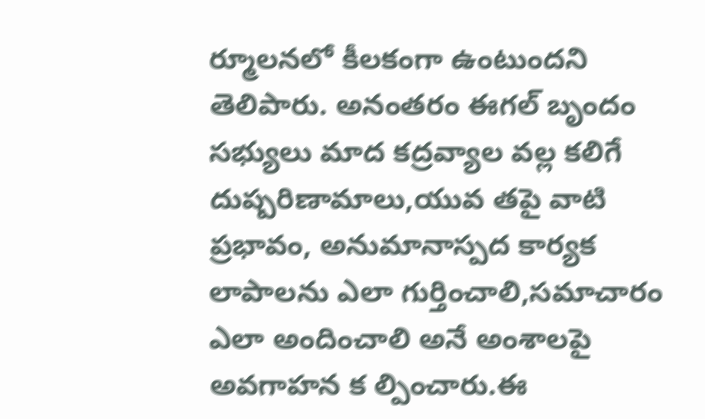ర్మూలనలో కీలకంగా ఉంటుందని తెలిపారు. అనంతరం ఈగల్ బృందం సభ్యులు మాద కద్రవ్యాల వల్ల కలిగే దుష్పరిణామాలు,యువ తపై వాటి ప్రభావం, అనుమానాస్పద కార్యక లాపాలను ఎలా గుర్తించాలి,సమాచారం ఎలా అందించాలి అనే అంశాలపై అవగాహన క ల్పించారు.ఈ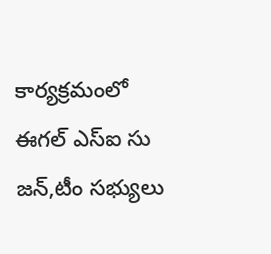కార్యక్రమంలో ఈగల్ ఎస్ఐ సు జన్,టీం సభ్యులు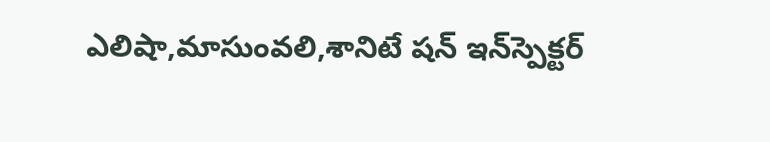ఎలిషా,మాసుంవలి,శానిటే షన్ ఇన్‌స్పెక్టర్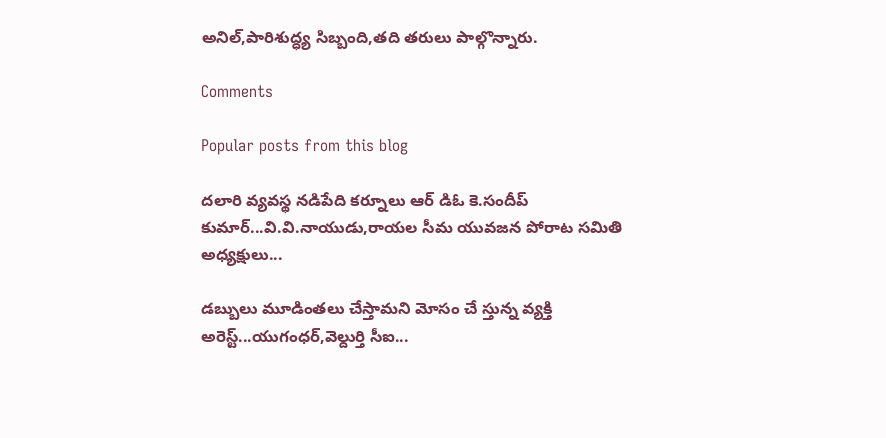అనిల్,పారిశుద్ధ్య సిబ్బంది,తది తరులు పాల్గొన్నారు.

Comments

Popular posts from this blog

దలారి వ్యవస్థ నడిపేది కర్నూలు ఆర్ డిఓ కె.సందీప్ కుమార్...వి.వి.నాయుడు,రాయల సీమ యువజన పోరాట సమితి అధ్యక్షులు...

డబ్బులు మూడింతలు చేస్తామని మోసం చే స్తున్న వ్యక్తి అరెస్ట్...యుగంధర్,వెల్దుర్తి సీఐ...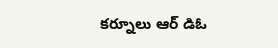కర్నూలు ఆర్ డిఓ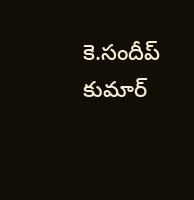కె.సందీప్ కుమార్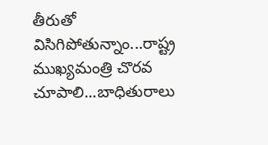తీరుతో విసిగిపోతున్నాం...రాష్ట్ర ముఖ్యమంత్రి చొరవ చూపాలి...బాధితురాలు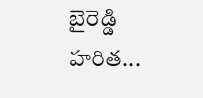బైరెడ్డి హరిత...